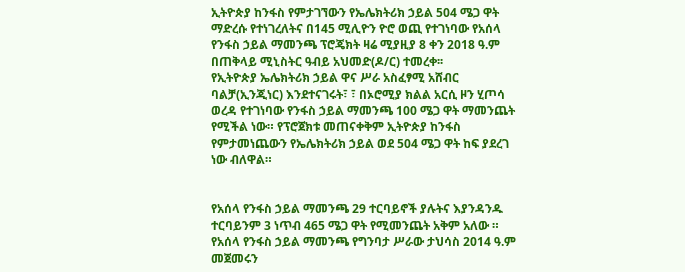ኢትዮጵያ ከንፋስ የምታገኘውን የኤሌክትሪክ ኃይል 504 ሜጋ ዋት ማድረሱ የተነገረለትና በ145 ሚሊዮን ዮሮ ወጪ የተገነባው የአሰላ የንፋስ ኃይል ማመንጫ ፕሮጄክት ዛሬ ሚያዚያ 8 ቀን 2018 ዓ.ም በጠቅላይ ሚኒስትር ዓብይ አህመድ(ዶ/ር) ተመረቀ፡፡
የኢትዮጵያ ኤሌክትሪክ ኃይል ዋና ሥራ አስፈፃሚ አሸብር ባልቻ(ኢንጂነር) እንደተናገሩት፣ ፣ በኦሮሚያ ክልል አርሲ ዞን ሂጦሳ ወረዳ የተገነባው የንፋስ ኃይል ማመንጫ 100 ሜጋ ዋት ማመንጨት የሚችል ነው። የፕሮጀክቱ መጠናቀቅም ኢትዮጵያ ከንፋስ የምታመነጨውን የኤሌክትሪክ ኃይል ወደ 504 ሜጋ ዋት ከፍ ያደረገ ነው ብለዋል።


የአሰላ የንፋስ ኃይል ማመንጫ 29 ተርባይኖች ያሉትና እያንዳንዱ ተርባይንም 3 ነጥብ 465 ሜጋ ዋት የሚመንጨት አቅም አለው ።
የአሰላ የንፋስ ኃይል ማመንጫ የግንባታ ሥራው ታህሳስ 2014 ዓ.ም መጀመሩን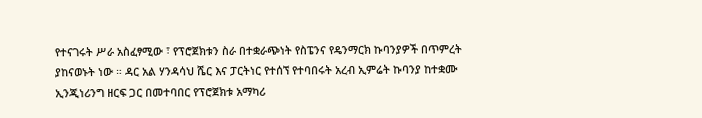የተናገሩት ሥራ አስፈፃሚው ፣ የፕሮጀክቱን ስራ በተቋራጭነት የስፔንና የዴንማርክ ኩባንያዎች በጥምረት ያከናወኑት ነው ። ዳር አል ሃንዳሳህ ሼር እና ፓርትነር የተሰኘ የተባበሩት አረብ ኢምሬት ኩባንያ ከተቋሙ ኢንጂነሪንግ ዘርፍ ጋር በመተባበር የፕሮጀክቱ አማካሪ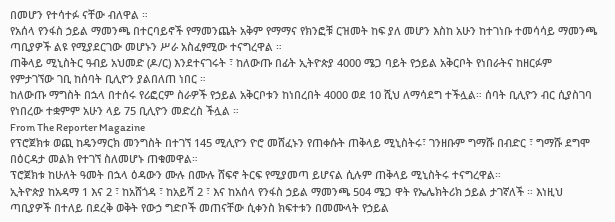በመሆን የተሳተፉ ናቸው ብለዋል ።
የአሰላ የንፋስ ኃይል ማመንጫ በተርባይኖች የማመንጨት አቅም የማማና የክንፎቹ ርዝመት ከፍ ያለ መሆን እስከ አሁን ከተገነቡ ተመሳሳይ ማመንጫ ጣቢያዎች ልዩ የሚያደርገው መሆኑን ሥራ አስፈፃሚው ተናግረዋል ።
ጠቅላይ ሚኒስትር ዓብይ አህመድ (ዶ/ር) እንደተናገሩት ፣ ከለውጡ በፊት ኢትዮጵያ 4000 ሜጋ ባይት የኃይል አቅርቦት የነበራትና ከዘርፉም የምታገኘው ገቢ ከሰባት ቢሊዮን ያልበለጠ ነበር ።
ከለውጡ ማግስት በኋላ በተሰሩ የሪፎርም ስራዎች የኃይል አቅርቦቱን ከነበረበት 4000 ወደ 10 ሺህ ለማሳደግ ተችሏል። ሰባት ቢሊዮን ብር ሲያስገባ የነበረው ተቋምም አሁን ላይ 75 ቢሊዮን መድረስ ችሏል ።
From The Reporter Magazine
የፕሮጀክቱ ወጪ ከዴንማርክ መንግስት በተገኘ 145 ሚሊዮን ዮሮ መሸፈኑን የጠቀሱት ጠቅላይ ሚኒስትሩ፣ ገንዘቡም ግማሹ በብድር ፣ ግማሹ ደግሞ በዕርዳታ መልክ የተገኘ ስለመሆኑ ጠቁመዋል።
ፕሮጀክቱ ከሁለት ዓመት በኋላ ዕዳውን ሙሉ በሙሉ ሸፍኖ ትርፍ የሚያመጣ ይሆናል ሲሉም ጠቅላይ ሚኒስትሩ ተናግረዋል።
ኢትዮጵያ ከአዳማ 1 እና 2 ፣ ከአሸጎዳ ፣ ከአይሻ 2 ፣ እና ከአሰላ የንፋስ ኃይል ማመንጫ 504 ሜጋ ዋት የኤሌክትሪክ ኃይል ታገኛለች ። እነዚህ ጣቢያዎች በተለይ በደረቅ ወቅት የውኃ ግድቦች መጠናቸው ሲቀንስ ክፍተቱን በመሙላት የኃይል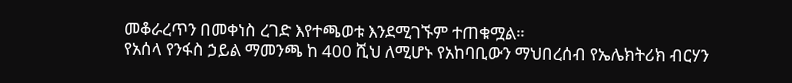መቆራረጥን በመቀነስ ረገድ እየተጫወቱ እንደሚገኙም ተጠቁሟል።
የአሰላ የንፋስ ኃይል ማመንጫ ከ 400 ሺህ ለሚሆኑ የአከባቢውን ማህበረሰብ የኤሌክትሪክ ብርሃን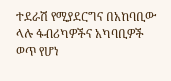ተደራሽ የሚያደርግና በአከባቢው ላሉ ፋብሪካዎችና አካባቢዎች ወጥ የሆነ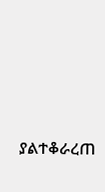ያልተቆራረጠ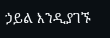ኃይል እንዲያገኙ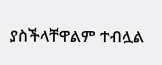ያስችላቸዋልም ተብሏል